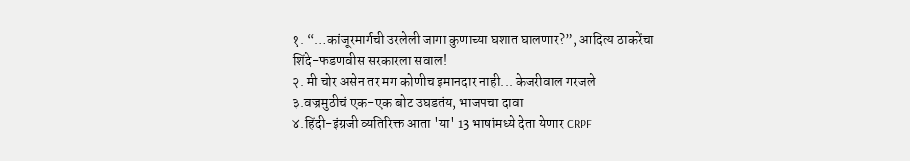१. “…कांजूरमार्गची उरलेली जागा कुणाच्या घशात घालणार?”, आदित्य ठाकरेंचा शिंदे-फडणवीस सरकारला सवाल!
२. मी चोर असेन तर मग कोणीच इमानदार नाही... केजरीवाल गरजले
३.वज्रमुठीचं एक-एक बोट उघडतंय, भाजपचा दावा
४.हिंदी-इंग्रजी व्यतिरिक्त आता 'या' 13 भाषांमध्ये देता येणार CRPF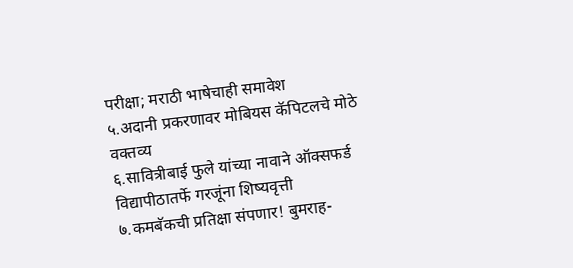परीक्षा; मराठी भाषेचाही समावेश
५.अदानी प्रकरणावर मोबियस कॅपिटलचे मोठे वक्तव्य
६.सावित्रीबाई फुले यांच्या नावाने ऑक्सफर्ड विद्यापीठातर्फे गरजूंना शिष्यवृत्ती
७.कमबॅकची प्रतिक्षा संपणार! बुमराह-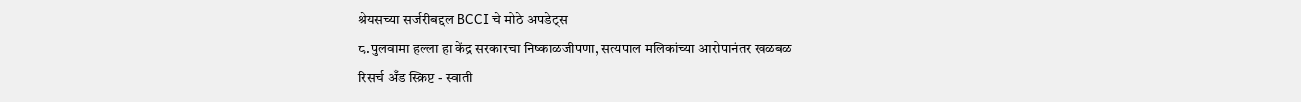श्रेयसच्या सर्जरीबद्दल BCCI चे मोठे अपडेट्स
८.पुलवामा हल्ला हा केंद्र सरकारचा निष्काळजीपणा, सत्यपाल मलिकांच्या आरोपानंतर खळबळ
रिसर्च अँड स्क्रिप्ट - स्वाती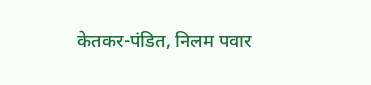केतकर-पंडित, निलम पवार